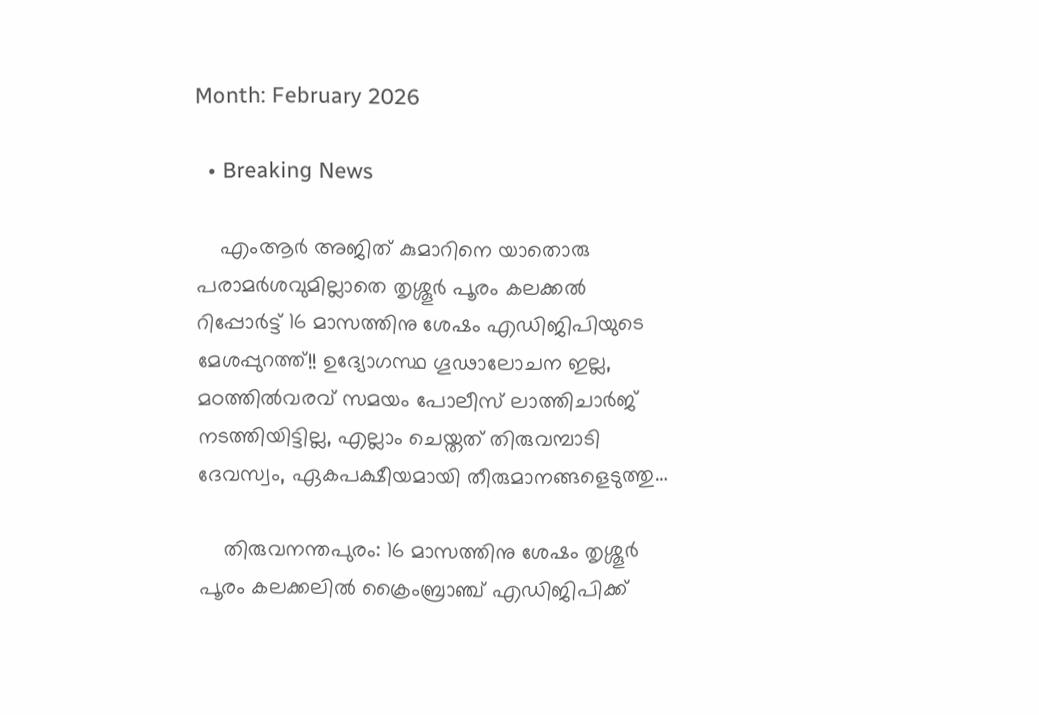Month: February 2026

  • Breaking News

    എംആർ അജിത് കുമാറിനെ യാതൊരു പരാമർശവുമില്ലാതെ തൃശ്ശൂർ പൂരം കലക്കൽ റിപ്പോർട്ട് 16 മാസത്തിനു ശേഷം എഡിജിപിയുടെ മേശപ്പുറത്ത്!! ഉദ്യോഗസ്ഥ ഗൂഢാലോചന ഇല്ല, മഠത്തിൽവരവ് സമയം പോലീസ് ലാത്തിചാർജ് നടത്തിയിട്ടില്ല, എല്ലാം ചെയ്തത് തിരുവമ്പാടി ദേവസ്വം, ഏകപക്ഷീയമായി തീരുമാനങ്ങളെടുത്തു…

    തിരുവനന്തപുരം: 16 മാസത്തിനു ശേഷം തൃശ്ശൂർ പൂരം കലക്കലിൽ ക്രൈംബ്രാഞ്ച് എഡിജിപിക്ക്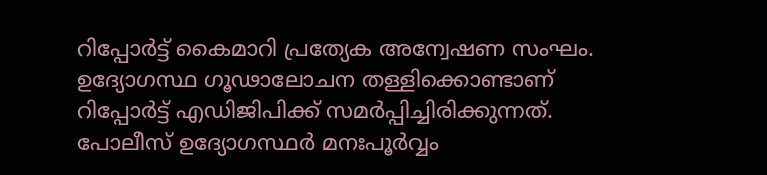റിപ്പോർട്ട് കൈമാറി പ്രത്യേക അന്വേഷണ സംഘം. ഉദ്യോഗസ്ഥ ഗൂഢാലോചന തള്ളിക്കൊണ്ടാണ് റിപ്പോർട്ട് എഡിജിപിക്ക് സമർപ്പിച്ചിരിക്കുന്നത്. പോലീസ് ഉദ്യോഗസ്ഥർ മനഃപൂർവ്വം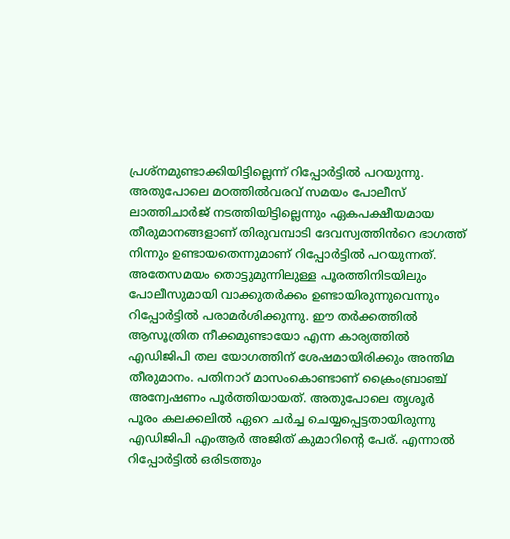പ്രശ്‌നമുണ്ടാക്കിയിട്ടില്ലെന്ന് റിപ്പോർട്ടിൽ പറയുന്നു. അതുപോലെ മഠത്തിൽവരവ് സമയം പോലീസ് ലാത്തിചാർജ് നടത്തിയിട്ടില്ലെന്നും ഏകപക്ഷീയമായ തീരുമാനങ്ങളാണ് തിരുവമ്പാടി ദേവസ്വത്തിൻറെ ഭാഗത്ത് നിന്നും ഉണ്ടായതെന്നുമാണ് റിപ്പോർട്ടിൽ പറയുന്നത്. അതേസമയം തൊട്ടുമുന്നിലുള്ള പൂരത്തിനിടയിലും പോലീസുമായി വാക്കുതർക്കം ഉണ്ടായിരുന്നുവെന്നും റിപ്പോർട്ടിൽ പരാമർശിക്കുന്നു. ഈ തർക്കത്തിൽ ആസൂത്രിത നീക്കമുണ്ടായോ എന്ന കാര്യത്തിൽ എഡിജിപി തല യോഗത്തിന് ശേഷമായിരിക്കും അന്തിമ തീരുമാനം. പതിനാറ് മാസംകൊണ്ടാണ് ക്രൈംബ്രാഞ്ച് അന്വേഷണം പൂർത്തിയായത്. അതുപോലെ തൃശൂർ പൂരം കലക്കലിൽ ഏറെ ചർച്ച ചെയ്യപ്പെട്ടതായിരുന്നു എഡിജിപി എംആർ അജിത് കുമാറിന്റെ പേര്. എന്നാൽ റിപ്പോർട്ടിൽ ഒരിടത്തും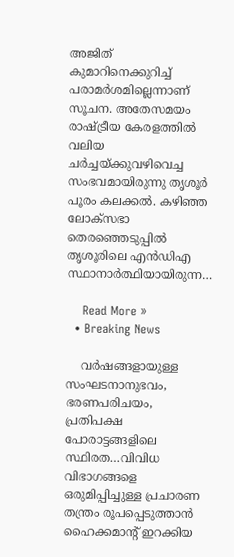അജിത് കുമാറിനെക്കുറിച്ച് പരാമർശമില്ലെന്നാണ് സൂചന. അതേസമയം രാഷ്ട്രീയ കേരളത്തിൽ വലിയ ചർച്ചയ്ക്കുവഴിവെച്ച സംഭവമായിരുന്നു തൃശൂർ പൂരം കലക്കൽ. കഴിഞ്ഞ ലോക്സഭാ തെരഞ്ഞെടുപ്പിൽ തൃശൂരിലെ എൻഡിഎ സ്ഥാനാർത്ഥിയായിരുന്ന…

    Read More »
  • Breaking News

    വർഷങ്ങളായുള്ള സംഘടനാനുഭവം, ഭരണപരിചയം, പ്രതിപക്ഷ പോരാട്ടങ്ങളിലെ സ്ഥിരത…വിവിധ വിഭാഗങ്ങളെ ഒരുമിപ്പിച്ചുള്ള പ്രചാരണ തന്ത്രം രൂപപ്പെടുത്താൻ ഹൈക്കമാന്റ് ഇറക്കിയ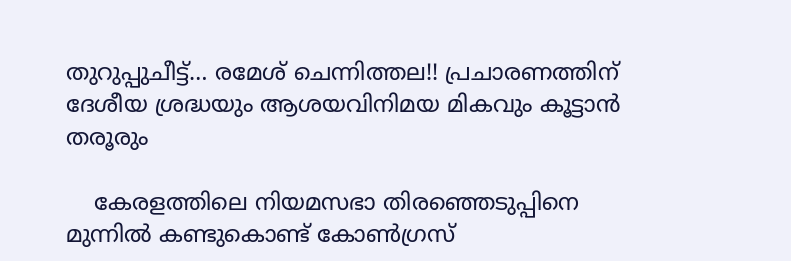തുറുപ്പുചീട്ട്… രമേശ് ചെന്നിത്തല!! പ്രചാരണത്തിന് ദേശീയ ശ്രദ്ധയും ആശയവിനിമയ മികവും കൂട്ടാൻ തരൂരും

    കേരളത്തിലെ നിയമസഭാ തിരഞ്ഞെടുപ്പിനെ മുന്നിൽ കണ്ടുകൊണ്ട് കോൺഗ്രസ്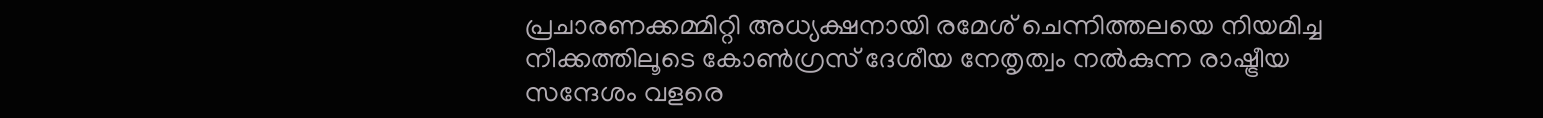പ്രചാരണക്കമ്മിറ്റി അധ്യക്ഷനായി രമേശ് ചെന്നിത്തലയെ നിയമിച്ച നീക്കത്തിലൂടെ കോൺഗ്രസ്‌ ദേശീയ നേതൃത്വം നൽകുന്ന രാഷ്ട്രീയ സന്ദേശം വളരെ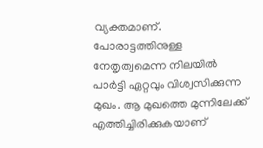വ്യക്തമാണ്. പോരാട്ടത്തിനുള്ള നേതൃത്വമെന്ന നിലയിൽ പാർട്ടി ഏറ്റവും വിശ്വസിക്കുന്ന മുഖം. ആ മുഖത്തെ മുന്നിലേക്ക് എത്തിച്ചിരിക്കുകയാണ്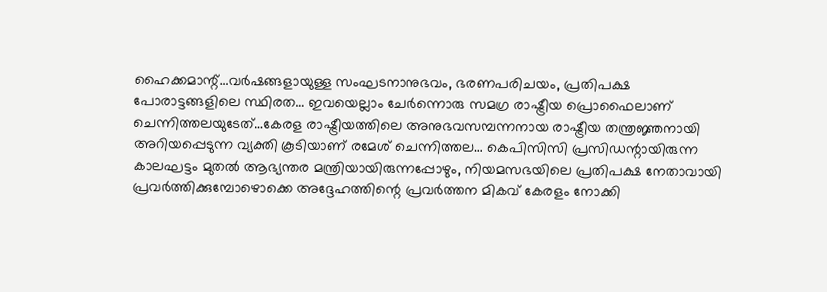ഹൈക്കമാന്റ്…വർഷങ്ങളായുള്ള സംഘടനാനുഭവം, ഭരണപരിചയം, പ്രതിപക്ഷ പോരാട്ടങ്ങളിലെ സ്ഥിരത… ഇവയെല്ലാം ചേർന്നൊരു സമഗ്ര രാഷ്ട്രീയ പ്രൊഫൈലാണ് ചെന്നിത്തലയുടേത്…കേരള രാഷ്ട്രീയത്തിലെ അനുഭവസമ്പന്നനായ രാഷ്ട്രീയ തന്ത്രജ്ഞനായി അറിയപ്പെടുന്ന വ്യക്തി കൂടിയാണ് രമേശ്‌ ചെന്നിത്തല… കെപിസിസി പ്രസിഡന്റായിരുന്ന കാലഘട്ടം മുതൽ ആഭ്യന്തര മന്ത്രിയായിരുന്നപ്പോഴും, നിയമസഭയിലെ പ്രതിപക്ഷ നേതാവായി പ്രവർത്തിക്കുമ്പോഴൊക്കെ അദ്ദേഹത്തിന്റെ പ്രവർത്തന മികവ് കേരളം നോക്കി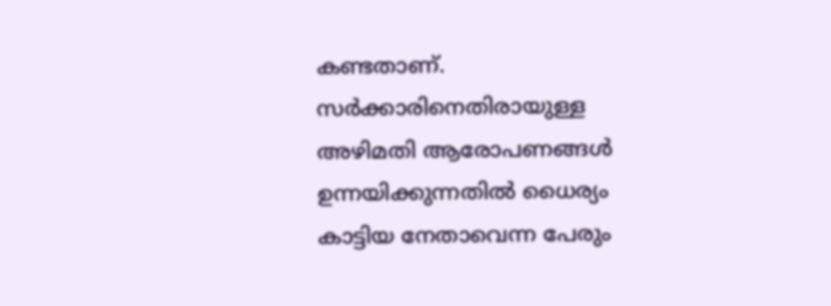കണ്ടതാണ്. സർക്കാരിനെതിരായുള്ള അഴിമതി ആരോപണങ്ങൾ ഉന്നയിക്കുന്നതിൽ ധൈര്യം കാട്ടിയ നേതാവെന്ന പേരും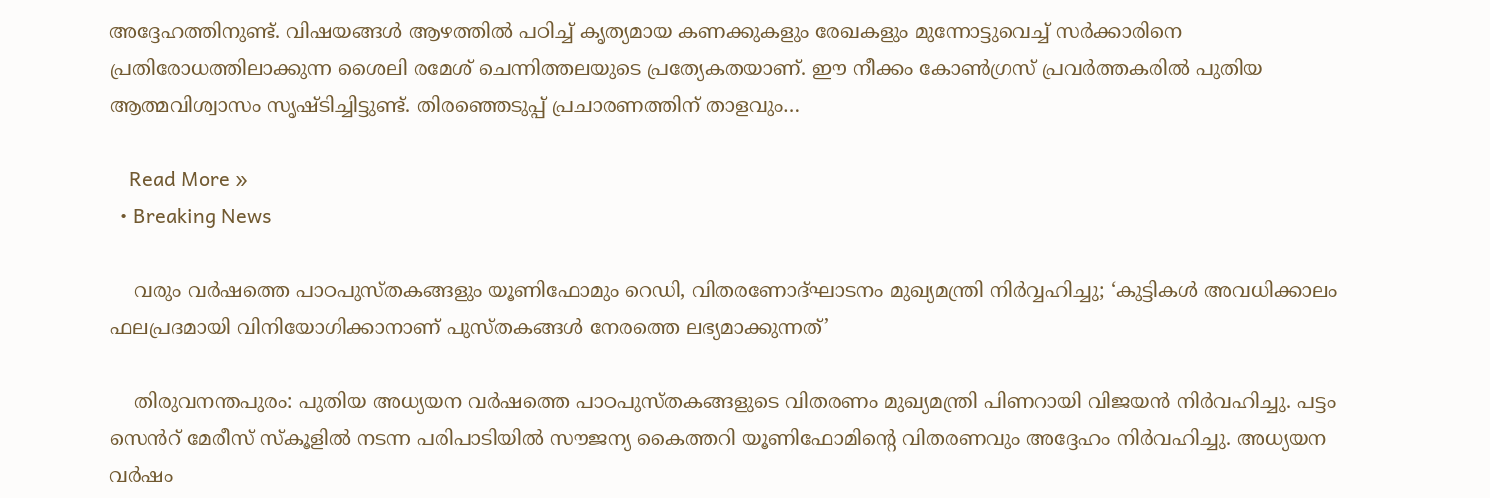അദ്ദേഹത്തിനുണ്ട്. വിഷയങ്ങൾ ആഴത്തിൽ പഠിച്ച് കൃത്യമായ കണക്കുകളും രേഖകളും മുന്നോട്ടുവെച്ച് സർക്കാരിനെ പ്രതിരോധത്തിലാക്കുന്ന ശൈലി രമേശ്‌ ചെന്നിത്തലയുടെ പ്രത്യേകതയാണ്. ഈ നീക്കം കോൺഗ്രസ് പ്രവർത്തകരിൽ പുതിയ ആത്മവിശ്വാസം സൃഷ്ടിച്ചിട്ടുണ്ട്. തിരഞ്ഞെടുപ്പ് പ്രചാരണത്തിന് താളവും…

    Read More »
  • Breaking News

    വരും വർഷത്തെ പാഠപുസ്തകങ്ങളും യൂണിഫോമും റെഡി, വിതരണോദ്ഘാടനം മുഖ്യമന്ത്രി നിർവ്വഹിച്ചു; ‘കുട്ടികൾ അവധിക്കാലം ഫലപ്രദമായി വിനിയോഗിക്കാനാണ് പുസ്തകങ്ങൾ നേരത്തെ ലഭ്യമാക്കുന്നത്’

    തിരുവനന്തപുരം: പുതിയ അധ്യയന വർഷത്തെ പാഠപുസ്തകങ്ങളുടെ വിതരണം മുഖ്യമന്ത്രി പിണറായി വിജയൻ നിർവഹിച്ചു. പട്ടം സെൻറ് മേരീസ് സ്കൂളിൽ നടന്ന പരിപാടിയിൽ സൗജന്യ കൈത്തറി യൂണിഫോമിൻ്റെ വിതരണവും അദ്ദേഹം നിർവഹിച്ചു. അധ്യയന വർഷം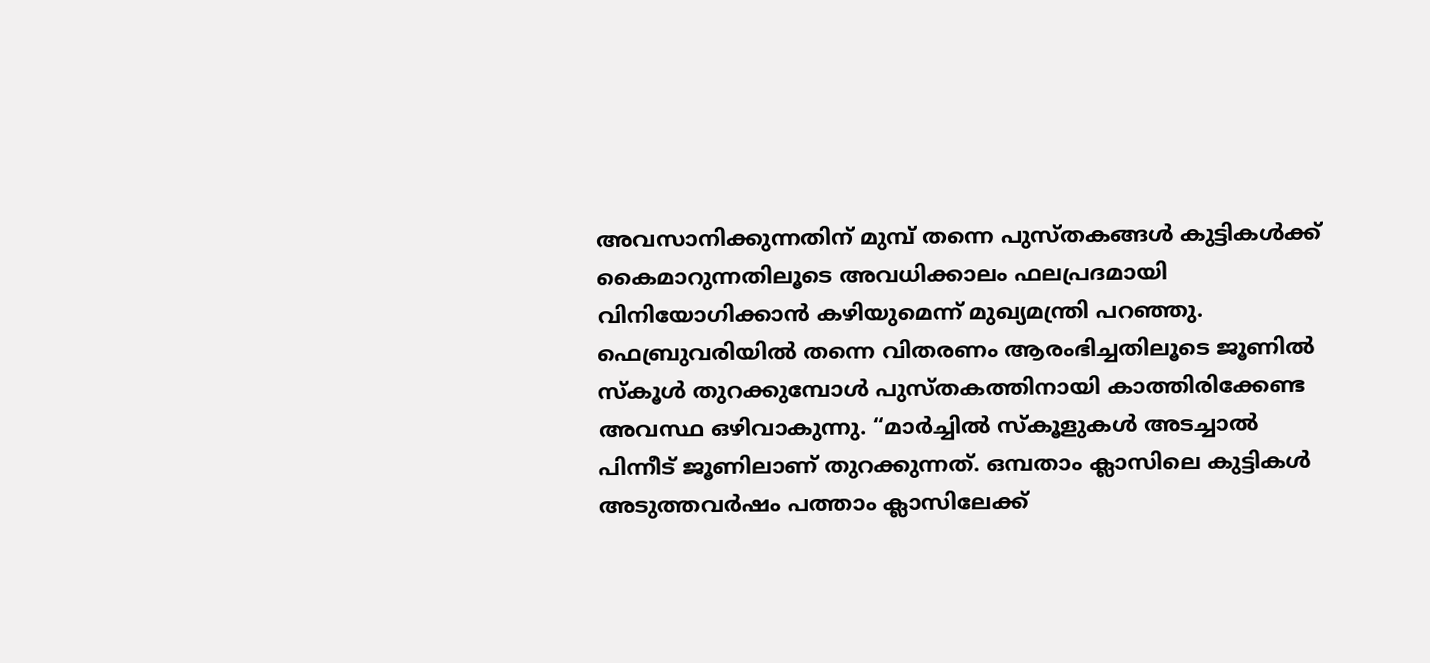അവസാനിക്കുന്നതിന് മുമ്പ് തന്നെ പുസ്തകങ്ങൾ കുട്ടികൾക്ക് കൈമാറുന്നതിലൂടെ അവധിക്കാലം ഫലപ്രദമായി വിനിയോഗിക്കാൻ കഴിയുമെന്ന് മുഖ്യമന്ത്രി പറഞ്ഞു. ഫെബ്രുവരിയിൽ തന്നെ വിതരണം ആരംഭിച്ചതിലൂടെ ജൂണിൽ സ്കൂൾ തുറക്കുമ്പോൾ പുസ്തകത്തിനായി കാത്തിരിക്കേണ്ട അവസ്ഥ ഒഴിവാകുന്നു. “മാർച്ചിൽ സ്കൂളുകൾ അടച്ചാൽ പിന്നീട് ജൂണിലാണ് തുറക്കുന്നത്. ഒമ്പതാം ക്ലാസിലെ കുട്ടികൾ അടുത്തവർഷം പത്താം ക്ലാസിലേക്ക്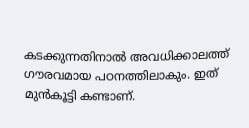കടക്കുന്നതിനാൽ അവധിക്കാലത്ത് ഗൗരവമായ പഠനത്തിലാകും. ഇത് മുൻകൂട്ടി കണ്ടാണ്.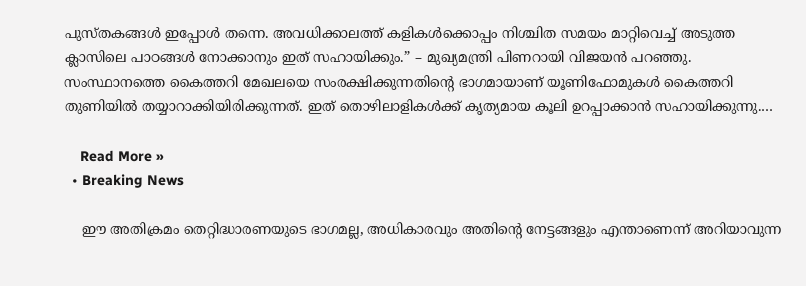പുസ്തകങ്ങൾ ഇപ്പോൾ തന്നെ. അവധിക്കാലത്ത് കളികൾക്കൊപ്പം നിശ്ചിത സമയം മാറ്റിവെച്ച് അടുത്ത ക്ലാസിലെ പാഠങ്ങൾ നോക്കാനും ഇത് സഹായിക്കും.” – മുഖ്യമന്ത്രി പിണറായി വിജയൻ പറഞ്ഞു. സംസ്ഥാനത്തെ കൈത്തറി മേഖലയെ സംരക്ഷിക്കുന്നതിൻ്റെ ഭാഗമായാണ് യൂണിഫോമുകൾ കൈത്തറി തുണിയിൽ തയ്യാറാക്കിയിരിക്കുന്നത്. ഇത് തൊഴിലാളികൾക്ക് കൃത്യമായ കൂലി ഉറപ്പാക്കാൻ സഹായിക്കുന്നു.…

    Read More »
  • Breaking News

    ഈ അതിക്രമം തെറ്റിദ്ധാരണയുടെ ഭാഗമല്ല, അധികാരവും അതിന്റെ നേട്ടങ്ങളും എന്താണെന്ന് അറിയാവുന്ന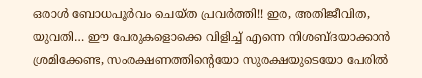ഒരാൾ ബോധപൂർവം ചെയ്ത പ്രവർത്തി!! ഇര, അതിജീവിത, യുവതി… ഈ പേരുകളൊക്കെ വിളിച്ച് എന്നെ നിശബ്ദയാക്കാൻ ശ്രമിക്കേണ്ട, സംരക്ഷണത്തിന്റെയോ സുരക്ഷയുടെയോ പേരിൽ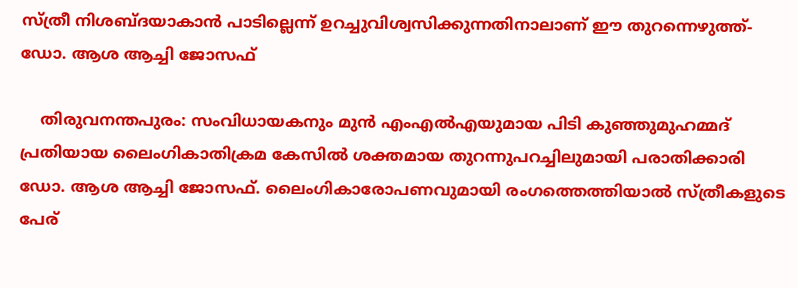സ്ത്രീ നിശബ്ദയാകാൻ പാടില്ലെന്ന് ഉറച്ചുവിശ്വസിക്കുന്നതിനാലാണ് ഈ തുറന്നെഴുത്ത്- ഡോ. ആശ ആച്ചി ജോസഫ്

    തിരുവനന്തപുരം: സംവിധായകനും മുൻ എംഎൽഎയുമായ പിടി കുഞ്ഞുമുഹമ്മദ് പ്രതിയായ ലൈംഗികാതിക്രമ കേസിൽ ശക്തമായ തുറന്നുപറച്ചിലുമായി പരാതിക്കാരി ഡോ. ആശ ആച്ചി ജോസഫ്. ലൈംഗികാരോപണവുമായി രംഗത്തെത്തിയാൽ സ്ത്രീകളുടെ പേര്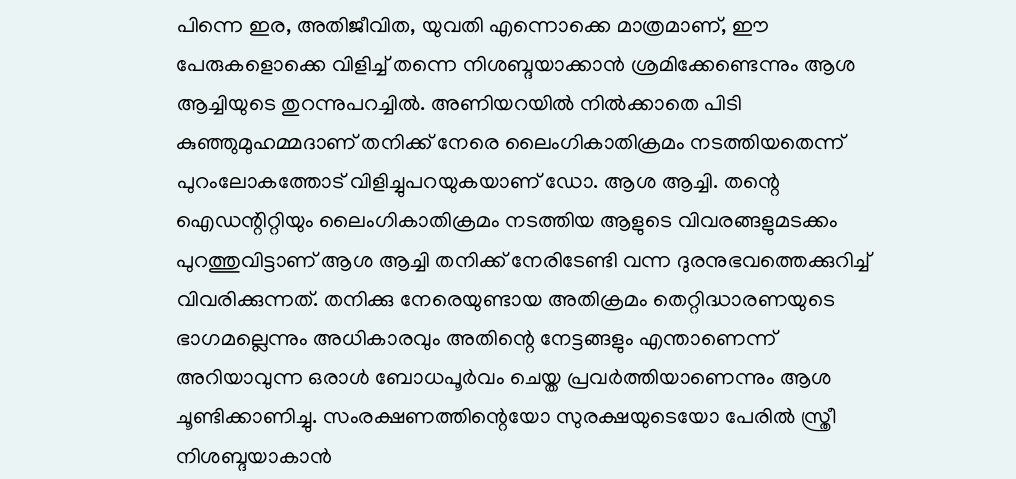പിന്നെ ഇര, അതിജീവിത, യുവതി എന്നൊക്കെ മാത്രമാണ്, ഈ പേരുകളൊക്കെ വിളിച്ച് തന്നെ നിശബ്ദയാക്കാൻ ശ്രമിക്കേണ്ടെന്നും ആശ ആച്ചിയുടെ തുറന്നുപറച്ചിൽ. അണിയറയിൽ നിൽക്കാതെ പിടി കുഞ്ഞുമുഹമ്മദാണ് തനിക്ക് നേരെ ലൈംഗികാതിക്രമം നടത്തിയതെന്ന് പുറംലോകത്തോട് വിളിച്ചുപറയുകയാണ് ഡോ. ആശ ആച്ചി. തന്റെ ഐഡന്റിറ്റിയും ലൈംഗികാതിക്രമം നടത്തിയ ആളുടെ വിവരങ്ങളുമടക്കം പുറത്തുവിട്ടാണ് ആശ ആച്ചി തനിക്ക് നേരിടേണ്ടി വന്ന ദുരനുഭവത്തെക്കുറിച്ച് വിവരിക്കുന്നത്. തനിക്കു നേരെയുണ്ടായ അതിക്രമം തെറ്റിദ്ധാരണയുടെ ഭാഗമല്ലെന്നും അധികാരവും അതിന്റെ നേട്ടങ്ങളും എന്താണെന്ന് അറിയാവുന്ന ഒരാൾ ബോധപൂർവം ചെയ്ത പ്രവർത്തിയാണെന്നും ആശ ചൂണ്ടിക്കാണിച്ചു. സംരക്ഷണത്തിന്റെയോ സുരക്ഷയുടെയോ പേരിൽ സ്ത്രീ നിശബ്ദയാകാൻ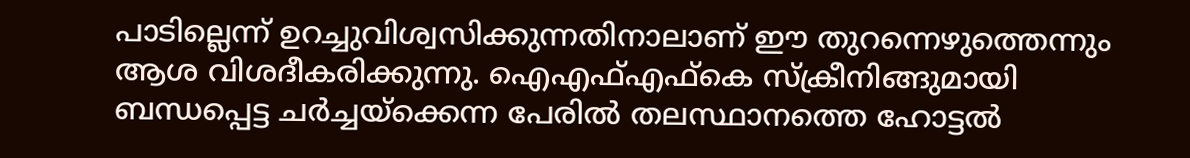പാടില്ലെന്ന് ഉറച്ചുവിശ്വസിക്കുന്നതിനാലാണ് ഈ തുറന്നെഴുത്തെന്നും ആശ വിശദീകരിക്കുന്നു. ഐഎഫ്എഫ്‌കെ സ്‌ക്രീനിങ്ങുമായി ബന്ധപ്പെട്ട ചർച്ചയ്‌ക്കെന്ന പേരിൽ തലസ്ഥാനത്തെ ഹോട്ടൽ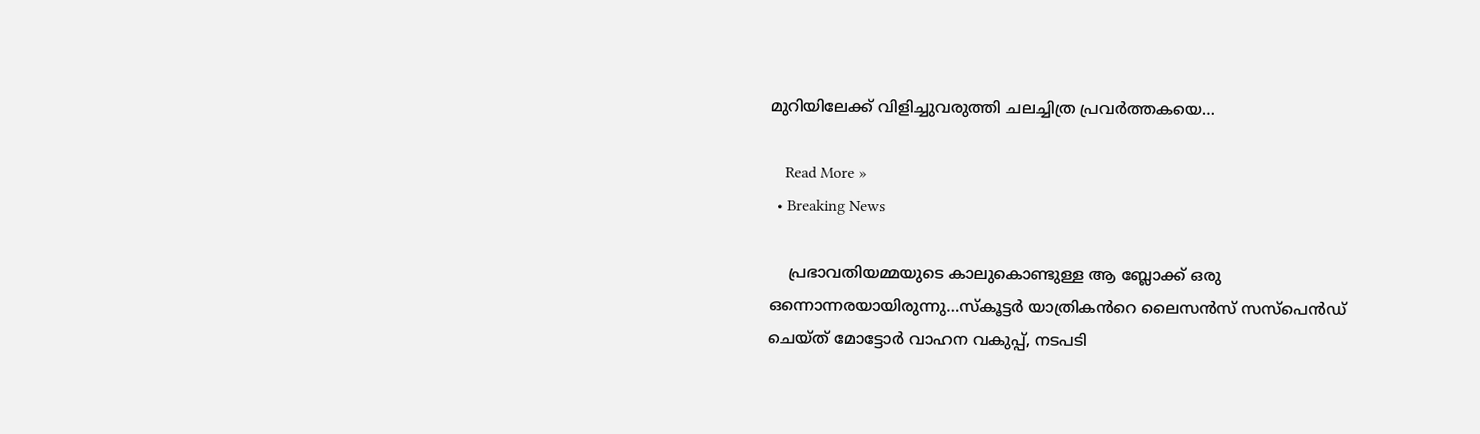മുറിയിലേക്ക് വിളിച്ചുവരുത്തി ചലച്ചിത്ര പ്രവർത്തകയെ…

    Read More »
  • Breaking News

    പ്രഭാവതിയമ്മയുടെ കാലുകൊണ്ടുള്ള ആ ബ്ലോക്ക് ഒരു ഒന്നൊന്നരയായിരുന്നു…സ്കൂട്ടർ യാത്രികൻറെ ലൈസൻസ് സസ്‌പെൻഡ് ചെയ്ത് മോട്ടോർ വാഹന വകുപ്പ്, നടപടി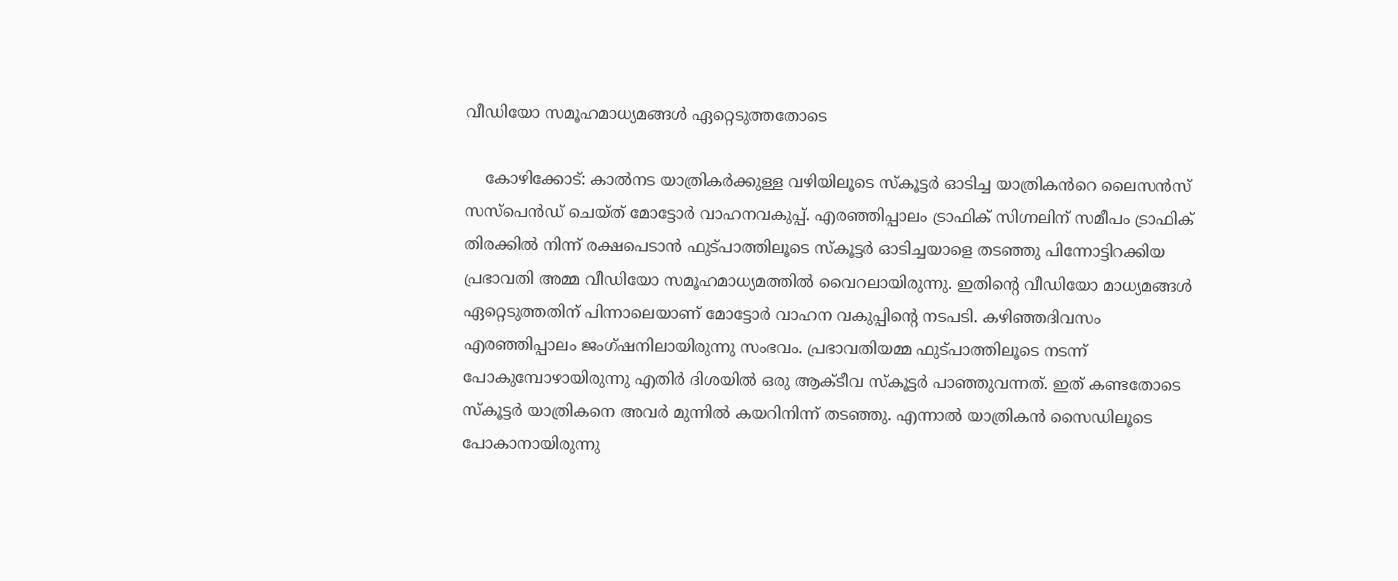വീഡിയോ സമൂഹമാധ്യമങ്ങൾ ഏറ്റെടുത്തതോടെ

    കോഴിക്കോട്: കാൽനട യാത്രികർക്കുള്ള വഴിയിലൂടെ സ്കൂട്ടർ ഓടിച്ച യാത്രികൻറെ ലൈസൻസ് സസ്‌പെൻഡ് ചെയ്ത് മോട്ടോർ വാഹനവകുപ്പ്. എരഞ്ഞിപ്പാലം ട്രാഫിക് സിഗ്നലിന് സമീപം ട്രാഫിക് തിരക്കിൽ നിന്ന് രക്ഷപെടാൻ ഫുട്പാത്തിലൂടെ സ്‌കൂട്ടർ ഓടിച്ചയാളെ തടഞ്ഞു പിന്നോട്ടിറക്കിയ പ്രഭാവതി അമ്മ വീഡിയോ സമൂഹമാധ്യമത്തിൽ വൈറലായിരുന്നു. ഇതിന്റെ വീഡിയോ മാധ്യമങ്ങൾ ഏറ്റെടുത്തതിന് പിന്നാലെയാണ് മോട്ടോർ വാഹന വകുപ്പിന്റെ നടപടി. കഴിഞ്ഞദിവസം എരഞ്ഞിപ്പാലം ജംഗ്ഷനിലായിരുന്നു സംഭവം. പ്രഭാവതിയമ്മ ഫുട്പാത്തിലൂടെ നടന്ന് പോകുമ്പോഴായിരുന്നു എതിർ ദിശയിൽ ഒരു ആക്ടീവ സ്‌കൂട്ടർ പാഞ്ഞുവന്നത്. ഇത് കണ്ടതോടെ സ്‌കൂട്ടർ യാത്രികനെ അവർ മുന്നിൽ കയറിനിന്ന് തടഞ്ഞു. എന്നാൽ യാത്രികൻ സൈഡിലൂടെ പോകാനായിരുന്നു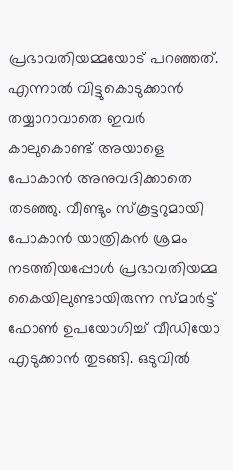പ്രഭാവതിയമ്മയോട് പറഞ്ഞത്. എന്നാൽ വിട്ടുകൊടുക്കാൻ തയ്യാറാവാതെ ഇവർ കാലുകൊണ്ട് അയാളെ പോകാൻ അനുവദിക്കാതെ തടഞ്ഞു. വീണ്ടും സ്‌കൂട്ടറുമായി പോകാൻ യാത്രികൻ ശ്രമം നടത്തിയപ്പോൾ പ്രഭാവതിയമ്മ കൈയിലുണ്ടായിരുന്ന സ്മാർട്ട് ഫോൺ ഉപയോഗിച്ച് വീഡിയോ എടുക്കാൻ തുടങ്ങി. ഒടുവിൽ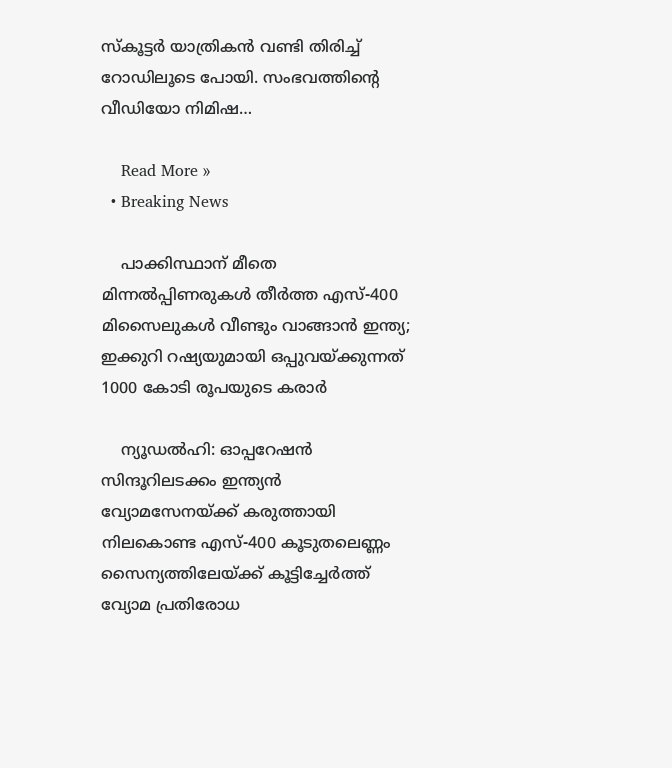സ്‌കൂട്ടർ യാത്രികൻ വണ്ടി തിരിച്ച് റോഡിലൂടെ പോയി. സംഭവത്തിന്റെ വീഡിയോ നിമിഷ…

    Read More »
  • Breaking News

    പാക്കിസ്ഥാന് മീതെ മിന്നൽപ്പിണരുകൾ തീർത്ത എസ്-400 മിസൈലുകൾ വീണ്ടും വാങ്ങാൻ ഇന്ത്യ; ഇക്കുറി റഷ്യയുമായി ഒപ്പുവയ്ക്കുന്നത് 1000 കോടി രൂപയുടെ കരാർ

    ന്യൂഡൽഹി: ഓപ്പറേഷൻ സിന്ദൂറിലടക്കം ഇന്ത്യൻ വ്യോമസേനയ്ക്ക് കരുത്തായി നിലകൊണ്ട എസ്-400 കൂടുതലെണ്ണം സൈന്യത്തിലേയ്ക്ക് കൂട്ടിച്ചേർത്ത് വ്യോമ പ്രതിരോധ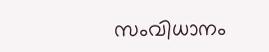സംവിധാനം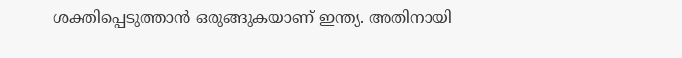ശക്തിപ്പെടുത്താൻ ഒരുങ്ങുകയാണ് ഇന്ത്യ. അതിനായി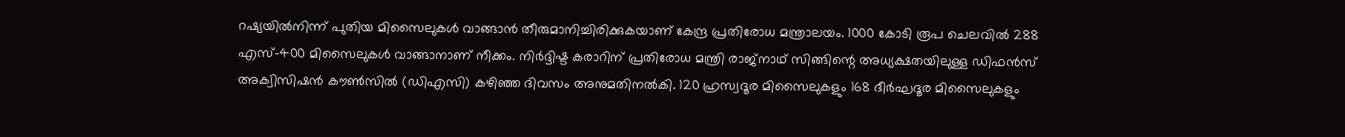റഷ്യയിൽനിന്ന് പുതിയ മിസൈലുകൾ വാങ്ങാൻ തീരുമാനിച്ചിരിക്കുകയാണ് കേന്ദ്ര പ്രതിരോധ മന്ത്രാലയം. 1000 കോടി രൂപ ചെലവിൽ 288 എസ്-400 മിസൈലുകൾ വാങ്ങാനാണ് നീക്കം. നിർദ്ദിഷ്ട കരാറിന് പ്രതിരോധ മന്ത്രി രാജ്നാഥ് സിങ്ങിന്റെ അധ്യക്ഷതയിലുള്ള ഡിഫൻസ് അക്വിസിഷൻ കൗൺസിൽ (ഡിഎസി) കഴിഞ്ഞ ദിവസം അനുമതിനൽകി. 120 ഹ്രസ്വദൂര മിസൈലുകളും 168 ദീർഘദൂര മിസൈലുകളും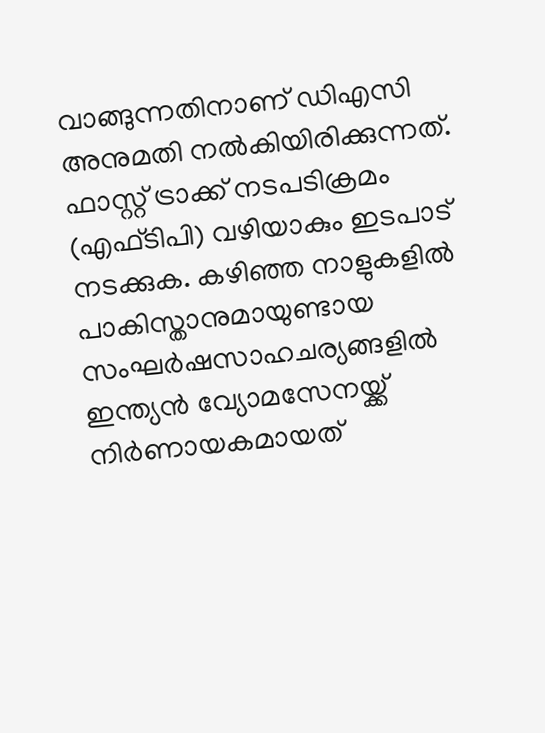വാങ്ങുന്നതിനാണ് ഡിഎസി അനുമതി നൽകിയിരിക്കുന്നത്. ഫാസ്റ്റ് ട്രാക്ക് നടപടിക്രമം (എഫ്ടിപി) വഴിയാകും ഇടപാട് നടക്കുക. കഴിഞ്ഞ നാളുകളിൽ പാകിസ്താനുമായുണ്ടായ സംഘർഷസാഹചര്യങ്ങളിൽ ഇന്ത്യൻ വ്യോമസേനയ്ക്ക് നിർണായകമായത്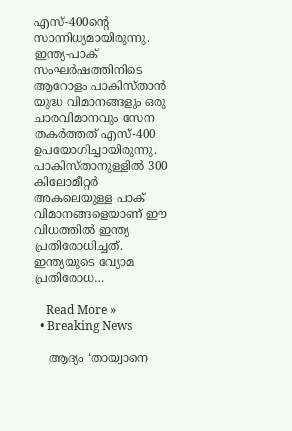എസ്-400ന്റെ സാന്നിധ്യമായിരുന്നു. ഇന്ത്യ-പാക് സംഘർഷത്തിനിടെ ആറോളം പാകിസ്താൻ യുദ്ധ വിമാനങ്ങളും ഒരു ചാരവിമാനവും സേന തകർത്തത് എസ്-400 ഉപയോഗിച്ചായിരുന്നു. പാകിസ്താനുള്ളിൽ 300 കിലോമീറ്റർ അകലെയുള്ള പാക് വിമാനങ്ങളെയാണ് ഈ വിധത്തിൽ ഇന്ത്യ പ്രതിരോധിച്ചത്. ഇന്ത്യയുടെ വ്യോമ പ്രതിരോധ…

    Read More »
  • Breaking News

    ആദ്യം ‘തായ്വാനെ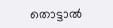തൊട്ടാൽ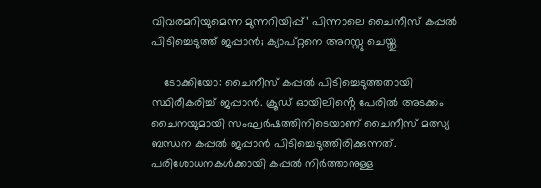വിവരമറിയുമെന്ന മുന്നറിയിപ്പ്’ പിന്നാലെ ചൈനീസ് കപ്പൽ പിടിച്ചെടുത്ത് ജപ്പാൻ; ക്യാപ്റ്റനെ അറസ്റ്റു ചെയ്തു

    ടോക്കിയോ: ചൈനീസ് കപ്പൽ പിടിച്ചെടുത്തതായി സ്ഥിരീകരിച്ച് ജപ്പാൻ. ക്രൂഡ് ഓയിലിൻ്റെ പേരിൽ അടക്കം ചൈനയുമായി സംഘർഷത്തിനിടെയാണ് ചൈനീസ് മത്സ്യ ബന്ധന കപ്പൽ ജപ്പാൻ പിടിച്ചെടുത്തിരിക്കുന്നത്. പരിശോധനകൾക്കായി കപ്പൽ നിർത്താനുള്ള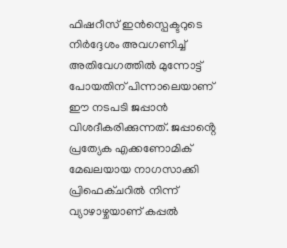ഫിഷറീസ് ഇൻസ്പെക്ടറുടെ നിർദ്ദേശം അവഗണിച്ച് അതിവേഗത്തിൽ മുന്നോട്ട് പോയതിന് പിന്നാലെയാണ് ഈ നടപടി ജപ്പാൻ വിശദീകരിക്കുന്നത്. ജപ്പാൻ്റെ പ്രത്യേക എക്കണോമിക് മേഖലയായ നാഗസാക്കി പ്രിഫെക്ചറിൽ നിന്ന് വ്യാഴാഴ്ചയാണ് കപ്പൽ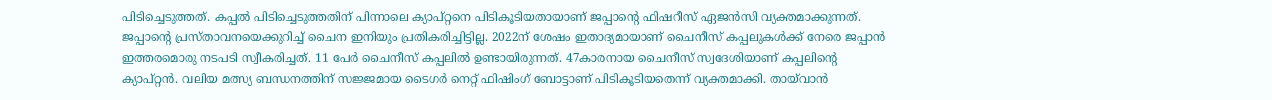പിടിച്ചെടുത്തത്. കപ്പൽ പിടിച്ചെടുത്തതിന് പിന്നാലെ ക്യാപ്റ്റനെ പിടികൂടിയതായാണ് ജപ്പാൻ്റെ ഫിഷറീസ് ഏജൻസി വ്യക്തമാക്കുന്നത്. ജപ്പാൻ്റെ പ്രസ്താവനയെക്കുറിച്ച് ചൈന ഇനിയും പ്രതികരിച്ചിട്ടില്ല. 2022ന് ശേഷം ഇതാദ്യമായാണ് ചൈനീസ് കപ്പലുകൾക്ക് നേരെ ജപ്പാൻ ഇത്തരമൊരു നടപടി സ്വീകരിച്ചത്. 11 പേർ ചൈനീസ് കപ്പലിൽ ഉണ്ടായിരുന്നത്. 47കാരനായ ചൈനീസ് സ്വദേശിയാണ് കപ്പലിൻ്റെ ക്യാപ്റ്റൻ. വലിയ മത്സ്യ ബന്ധനത്തിന് സജ്ജമായ ടൈഗർ നെറ്റ് ഫിഷിംഗ് ബോട്ടാണ് പിടികൂടിയതെന്ന് വ്യക്തമാക്കി. തായ്‌വാൻ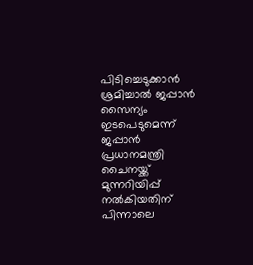പിടിച്ചെടുക്കാൻ ശ്രമിച്ചാൽ ജപ്പാൻ സൈന്യം ഇടപെടുമെന്ന് ജപ്പാൻ പ്രധാനമന്ത്രി ചൈനയ്ക്ക് മുന്നറിയിപ്പ് നൽകിയതിന് പിന്നാലെ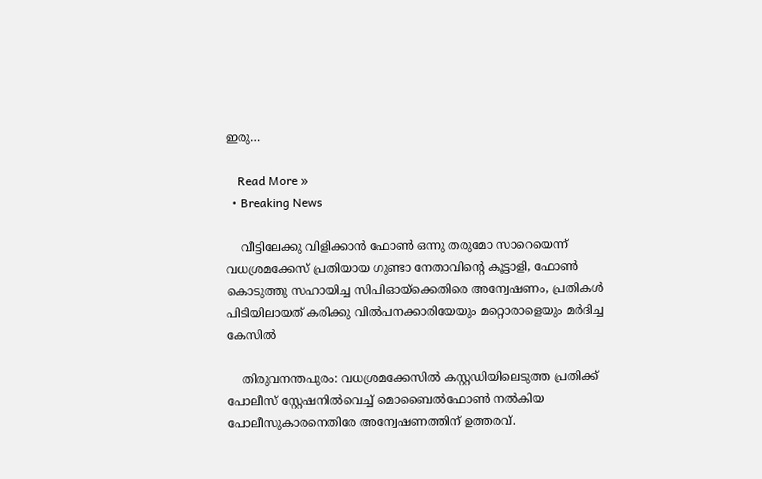ഇരു…

    Read More »
  • Breaking News

    വീട്ടിലേക്കു വിളിക്കാൻ ഫോൺ ഒന്നു തരുമോ സാറെയെന്ന് വധശ്രമക്കേസ് പ്രതിയായ ഗുണ്ടാ നേതാവിന്റെ കൂട്ടാളി, ഫോൺ കൊടുത്തു സഹായിച്ച സിപിഓയ്ക്കെതിരെ അന്വേഷണം, പ്രതികൾ പിടിയിലായത് കരിക്കു വിൽപനക്കാരിയേയും മറ്റൊരാളെയും മർദിച്ച കേസിൽ

    തിരുവനന്തപുരം: വധശ്രമക്കേസിൽ കസ്റ്റഡിയിലെടുത്ത പ്രതിക്ക്‌ പോലീസ് സ്റ്റേഷനിൽവെച്ച് മൊബൈൽഫോൺ നൽകിയ പോലീസുകാരനെതിരേ അന്വേഷണത്തിന് ഉത്തരവ്.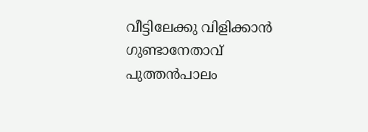വീട്ടിലേക്കു വിളിക്കാൻ ഗുണ്ടാനേതാവ് പുത്തൻപാലം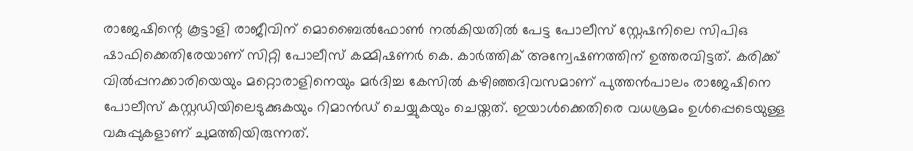രാജേഷിന്റെ കൂട്ടാളി രാജീവിന് മൊബൈൽഫോൺ നൽകിയതിൽ പേട്ട പോലീസ് സ്റ്റേഷനിലെ സിപിഒ ഷാഫിക്കെതിരേയാണ് സിറ്റി പോലീസ് കമ്മിഷണർ കെ. കാർത്തിക് അന്വേഷണത്തിന് ഉത്തരവിട്ടത്. കരിക്ക്‌ വിൽപ്പനക്കാരിയെയും മറ്റൊരാളിനെയും മർദിച്ച കേസിൽ കഴിഞ്ഞദിവസമാണ് പുത്തൻപാലം രാജേഷിനെ പോലീസ് കസ്റ്റഡിയിലെടുക്കുകയും റിമാൻഡ് ചെയ്യുകയും ചെയ്തത്. ഇയാൾക്കെതിരെ വധശ്രമം ഉൾപ്പെടെയുള്ള വകുപ്പുകളാണ് ചുമത്തിയിരുന്നത്.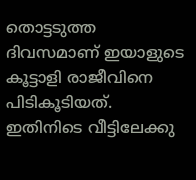തൊട്ടടുത്ത ദിവസമാണ് ഇയാളുടെ കൂട്ടാളി രാജീവിനെ പിടികൂടിയത്. ഇതിനിടെ വീട്ടിലേക്കു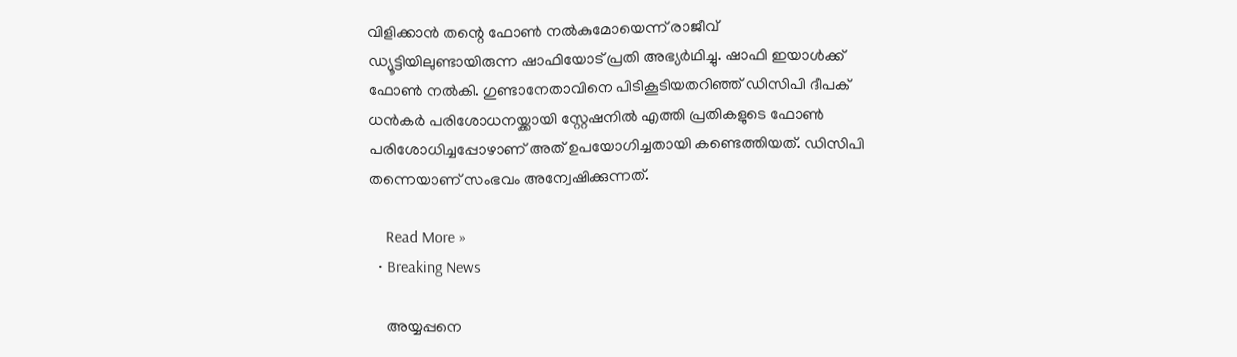വിളിക്കാൻ തന്റെ ഫോൺ നൽകുമോയെന്ന് രാജീവ് ഡ്യൂട്ടിയിലുണ്ടായിരുന്ന ഷാഫിയോട് പ്രതി അഭ്യർഥിച്ചു. ഷാഫി ഇയാൾക്ക് ഫോൺ നൽകി. ഗുണ്ടാനേതാവിനെ പിടികൂടിയതറിഞ്ഞ് ഡിസിപി ദീപക് ധൻകർ പരിശോധനയ്ക്കായി സ്റ്റേഷനിൽ എത്തി പ്രതികളുടെ ഫോൺ പരിശോധിച്ചപ്പോഴാണ് അത് ഉപയോഗിച്ചതായി കണ്ടെത്തിയത്. ഡിസിപി തന്നെയാണ് സംഭവം അന്വേഷിക്കുന്നത്.

    Read More »
  • Breaking News

    അയ്യപ്പനെ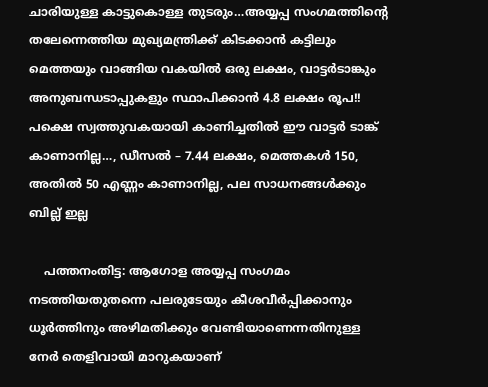ചാരിയുള്ള കാട്ടുകൊള്ള തുടരും…അയ്യപ്പ സംഗമത്തിന്റെ തലേന്നെത്തിയ മുഖ്യമന്ത്രിക്ക് കിടക്കാൻ കട്ടിലും മെത്തയും വാങ്ങിയ വകയിൽ ഒരു ലക്ഷം, വാട്ടർടാങ്കും അനുബന്ധടാപ്പുകളും സ്ഥാപിക്കാൻ 4.8 ലക്ഷം രൂപ!! പക്ഷെ സ്വത്തുവകയായി കാണിച്ചതിൽ ഈ വാട്ടർ ടാങ്ക് കാണാനില്ല…, ഡീസൽ – 7.44 ലക്ഷം, മെത്തകൾ 150, അതിൽ 50 എണ്ണം കാണാനില്ല, പല സാധനങ്ങൾക്കും ബില്ല് ഇല്ല

    പത്തനംതിട്ട: ആഗോള അയ്യപ്പ സംഗമം നടത്തിയതുതന്നെ പലരുടേയും കീശവീർപ്പിക്കാനും ധൂർത്തിനും അഴിമതിക്കും വേണ്ടിയാണെന്നതിനുള്ള നേർ തെളിവായി മാറുകയാണ്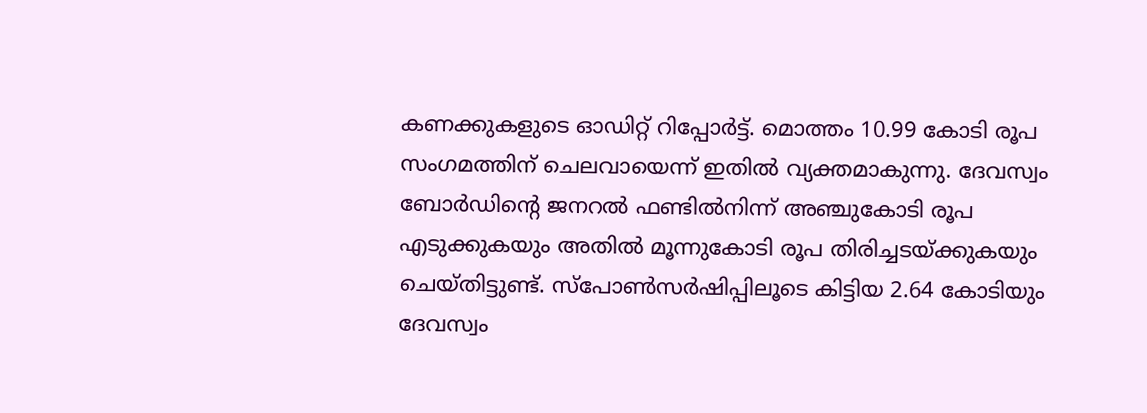കണക്കുകളുടെ ഓഡിറ്റ് റിപ്പോർട്ട്. മൊത്തം 10.99 കോടി രൂപ സംഗമത്തിന് ചെലവായെന്ന് ഇതിൽ വ്യക്തമാകുന്നു. ദേവസ്വം ബോർഡിന്റെ ജനറൽ ഫണ്ടിൽനിന്ന് അഞ്ചുകോടി രൂപ എടുക്കുകയും അതിൽ മൂന്നുകോടി രൂപ തിരിച്ചടയ്ക്കുകയും ചെയ്തിട്ടുണ്ട്. സ്പോൺസർഷിപ്പിലൂടെ കിട്ടിയ 2.64 കോടിയും ദേവസ്വം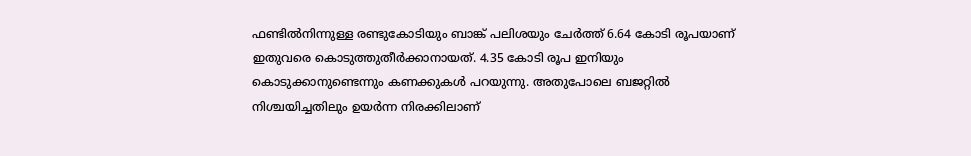ഫണ്ടിൽനിന്നുള്ള രണ്ടുകോടിയും ബാങ്ക് പലിശയും ചേർത്ത് 6.64 കോടി രൂപയാണ് ഇതുവരെ കൊടുത്തുതീർക്കാനായത്. 4.35 കോടി രൂപ ഇനിയും കൊടുക്കാനുണ്ടെന്നും കണക്കുകൾ പറയുന്നു. അതുപോലെ ബജറ്റിൽ നിശ്ചയിച്ചതിലും ഉയർന്ന നിരക്കിലാണ്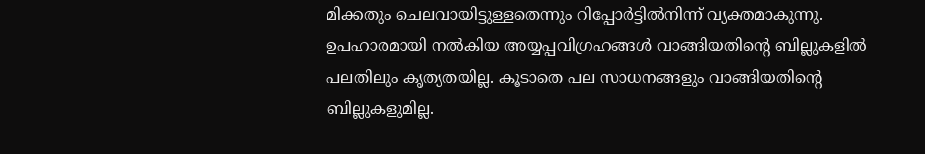മിക്കതും ചെലവായിട്ടുള്ളതെന്നും റിപ്പോർട്ടിൽനിന്ന് വ്യക്തമാകുന്നു. ഉപഹാരമായി നൽകിയ അയ്യപ്പവിഗ്രഹങ്ങൾ വാങ്ങിയതിന്റെ ബില്ലുകളിൽ പലതിലും കൃത്യതയില്ല. കൂടാതെ പല സാധനങ്ങളും വാങ്ങിയതിന്റെ ബില്ലുകളുമില്ല.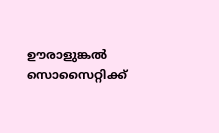ഊരാളുങ്കൽ സൊസൈറ്റിക്ക്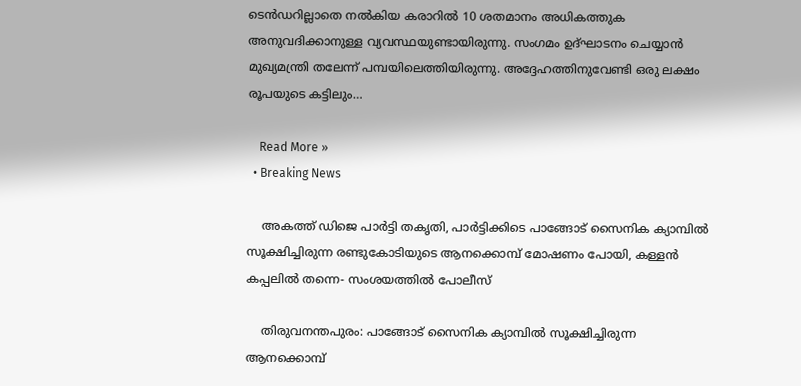ടെൻഡറില്ലാതെ നൽകിയ കരാറിൽ 10 ശതമാനം അധികത്തുക അനുവദിക്കാനുള്ള വ്യവസ്ഥയുണ്ടായിരുന്നു. സംഗമം ഉദ്ഘാടനം ചെയ്യാൻ മുഖ്യമന്ത്രി തലേന്ന് പമ്പയിലെത്തിയിരുന്നു. അദ്ദേഹത്തിനുവേണ്ടി ഒരു ലക്ഷം രൂപയുടെ കട്ടിലും…

    Read More »
  • Breaking News

    അകത്ത് ഡിജെ പാർട്ടി തകൃതി, പാർട്ടിക്കിടെ പാങ്ങോട് സൈനിക ക്യാമ്പിൽ സൂക്ഷിച്ചിരുന്ന രണ്ടുകോടിയുടെ ആനക്കൊമ്പ് മോഷണം പോയി, കള്ളൻ കപ്പലിൽ തന്നെ- സംശയത്തിൽ പോലീസ്

    തിരുവനന്തപുരം: പാങ്ങോട് സൈനിക ക്യാമ്പിൽ സൂക്ഷിച്ചിരുന്ന ആനക്കൊമ്പ്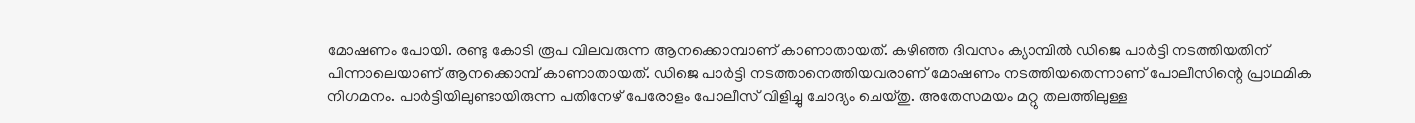മോഷണം പോയി. രണ്ടു കോടി രൂപ വിലവരുന്ന ആനക്കൊമ്പാണ് കാണാതായത്. കഴിഞ്ഞ ദിവസം ക്യാമ്പിൽ ഡിജെ പാർട്ടി നടത്തിയതിന് പിന്നാലെയാണ് ആനക്കൊമ്പ് കാണാതായത്. ഡിജെ പാർട്ടി നടത്താനെത്തിയവരാണ് മോഷണം നടത്തിയതെന്നാണ് പോലീസിന്റെ പ്രാഥമിക നിഗമനം. പാർട്ടിയിലുണ്ടായിരുന്ന പതിനേഴ് പേരോളം പോലീസ് വിളിച്ചു ചോദ്യം ചെയ്തു. അതേസമയം മറ്റു തലത്തിലുള്ള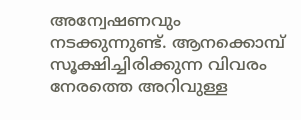അന്വേഷണവും നടക്കുന്നുണ്ട്. ആനക്കൊമ്പ് സൂക്ഷിച്ചിരിക്കുന്ന വിവരം നേരത്തെ അറിവുള്ള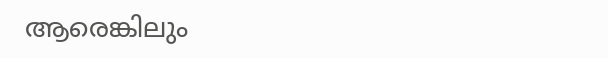ആരെങ്കിലും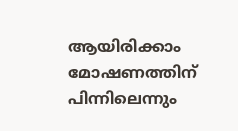ആയിരിക്കാം മോഷണത്തിന് പിന്നിലെന്നും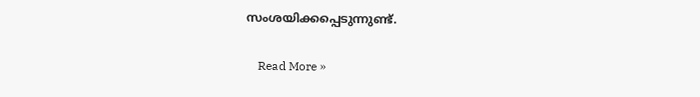സംശയിക്കപ്പെടുന്നുണ്ട്.

    Read More »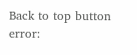Back to top button
error: